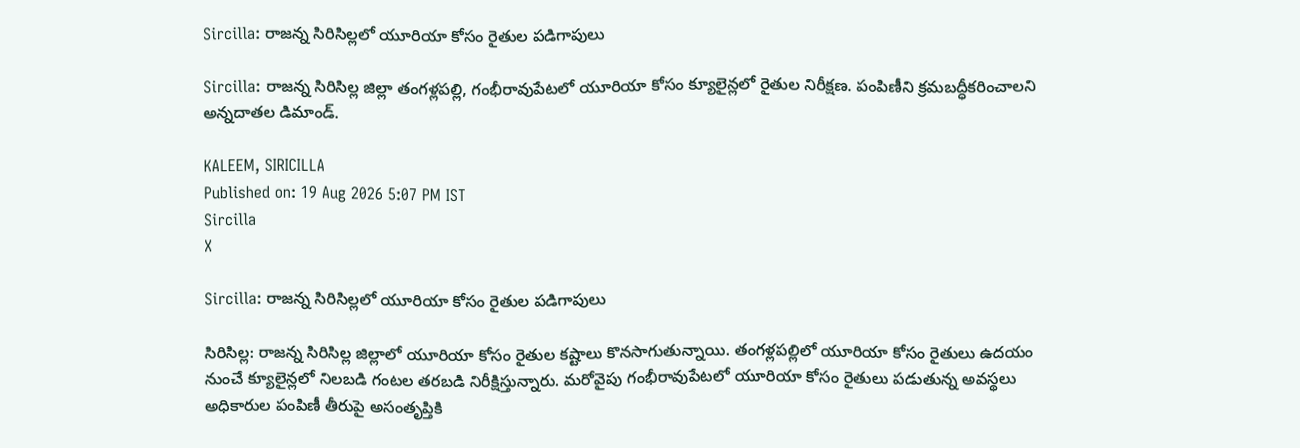Sircilla: రాజన్న సిరిసిల్లలో యూరియా కోసం రైతుల పడిగాపులు

Sircilla: రాజన్న సిరిసిల్ల జిల్లా తంగళ్లపల్లి, గంభీరావుపేటలో యూరియా కోసం క్యూలైన్లలో రైతుల నిరీక్షణ. పంపిణీని క్రమబద్ధీకరించాలని అన్నదాతల డిమాండ్.

KALEEM, SIRICILLA
Published on: 19 Aug 2026 5:07 PM IST
Sircilla
X

Sircilla: రాజన్న సిరిసిల్లలో యూరియా కోసం రైతుల పడిగాపులు

సిరిసిల్ల: రాజన్న సిరిసిల్ల జిల్లాలో యూరియా కోసం రైతుల కష్టాలు కొనసాగుతున్నాయి. తంగళ్లపల్లిలో యూరియా కోసం రైతులు ఉదయం నుంచే క్యూలైన్లలో నిలబడి గంటల తరబడి నిరీక్షిస్తున్నారు. మరోవైపు గంభీరావుపేటలో యూరియా కోసం రైతులు పడుతున్న అవస్థలు అధికారుల పంపిణీ తీరుపై అసంతృప్తికి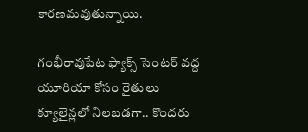కారణమవుతున్నాయి.

గంభీరావుపేట ఫ్యాక్స్ సెంటర్ వద్ద యూరియా కోసం రైతులు క్యూలైన్లలో నిలబడగా.. కొందరు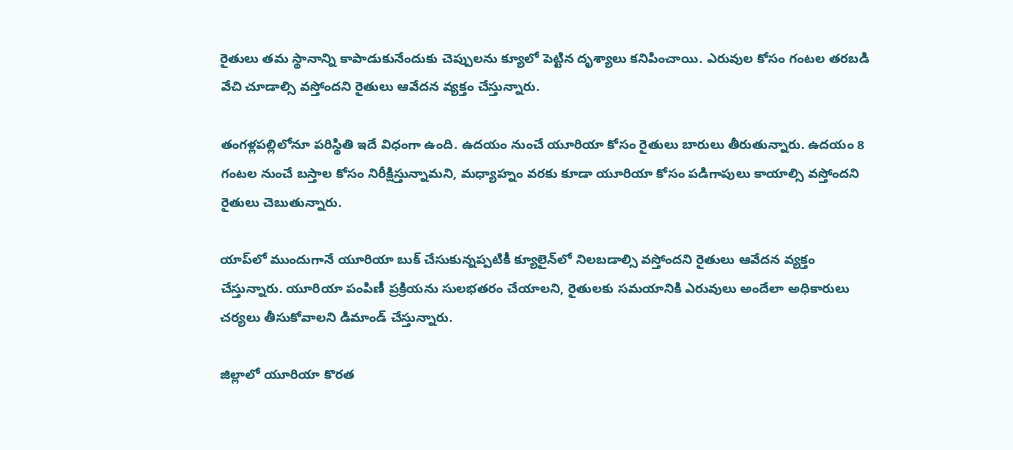రైతులు తమ స్థానాన్ని కాపాడుకునేందుకు చెప్పులను క్యూలో పెట్టిన దృశ్యాలు కనిపించాయి. ఎరువుల కోసం గంటల తరబడి వేచి చూడాల్సి వస్తోందని రైతులు ఆవేదన వ్యక్తం చేస్తున్నారు.

తంగళ్లపల్లిలోనూ పరిస్థితి ఇదే విధంగా ఉంది. ఉదయం నుంచే యూరియా కోసం రైతులు బారులు తీరుతున్నారు. ఉదయం 8 గంటల నుంచే బస్తాల కోసం నిరీక్షిస్తున్నామని, మధ్యాహ్నం వరకు కూడా యూరియా కోసం పడిగాపులు కాయాల్సి వస్తోందని రైతులు చెబుతున్నారు.

యాప్‌లో ముందుగానే యూరియా బుక్ చేసుకున్నప్పటికీ క్యూలైన్‌లో నిలబడాల్సి వస్తోందని రైతులు ఆవేదన వ్యక్తం చేస్తున్నారు. యూరియా పంపిణీ ప్రక్రియను సులభతరం చేయాలని, రైతులకు సమయానికి ఎరువులు అందేలా అధికారులు చర్యలు తీసుకోవాలని డిమాండ్ చేస్తున్నారు.

జిల్లాలో యూరియా కొరత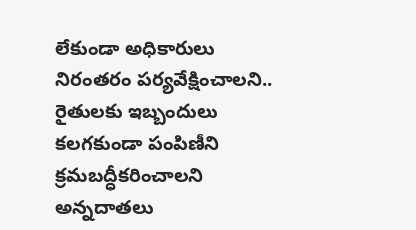లేకుండా అధికారులు నిరంతరం పర్యవేక్షించాలని.. రైతులకు ఇబ్బందులు కలగకుండా పంపిణీని క్రమబద్ధీకరించాలని అన్నదాతలు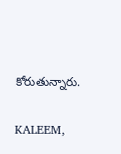కోరుతున్నారు.

KALEEM,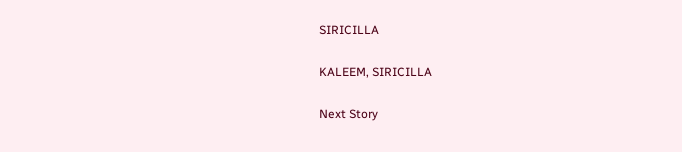SIRICILLA

KALEEM, SIRICILLA

Next Story